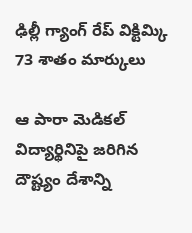ఢిల్లీ గ్యాంగ్ రేప్ విక్టిమ్కి 73 శాతం మార్కులు

ఆ పారా మెడికల్ విద్యార్థినిపై జరిగిన దౌష్ట్యం దేశాన్ని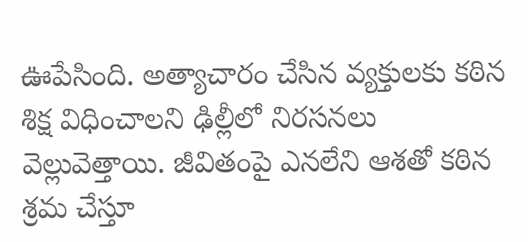ఊపేసింది. అత్యాచారం చేసిన వ్యక్తులకు కఠిన శిక్ష విధించాలని ఢిల్లీలో నిరసనలు వెల్లువెత్తాయి. జీవితంపై ఎనలేని ఆశతో కఠిన శ్రమ చేస్తూ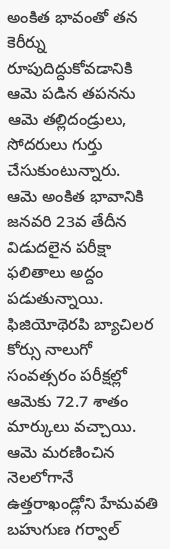అంకిత భావంతో తన కెరీర్ను రూపుదిద్దుకోవడానికి ఆమె పడిన తపనను ఆమె తల్లిదండ్రులు, సోదరులు గుర్తు చేసుకుంటున్నారు.
ఆమె అంకిత భావానికి జనవరి 23వ తేదీన విడుదలైన పరీక్షా ఫలితాలు అద్దం పడుతున్నాయి. ఫిజియోథెరపి బ్యాచిలర కోర్సు నాలుగో సంవత్సరం పరీక్షల్లో ఆమెకు 72.7 శాతం మార్కులు వచ్చాయి. ఆమె మరణించిన నెలలోగానే ఉత్తరాఖండ్లోని హేమవతి బహుగుణ గర్వాల్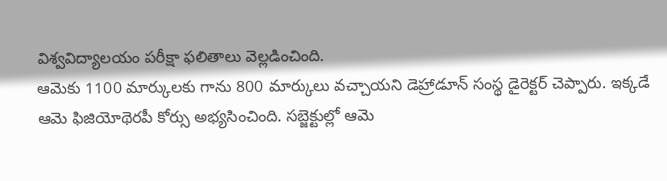విశ్వవిద్యాలయం పరీక్షా ఫలితాలు వెల్లడించింది.
ఆమెకు 1100 మార్కులకు గాను 800 మార్కులు వచ్చాయని డెహ్రాడూన్ సంస్థ డైరెక్టర్ చెప్పారు. ఇక్కడే ఆమె ఫిజియోథెరపీ కోర్సు అభ్యసించింది. సబ్జెక్టుల్లో ఆమె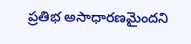ప్రతిభ అసాధారణమైందని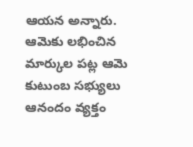ఆయన అన్నారు. ఆమెకు లభించిన మార్కుల పట్ల ఆమె కుటుంబ సభ్యులు ఆనందం వ్యక్తం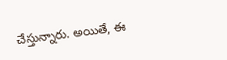చేస్తున్నారు. అయితే, ఈ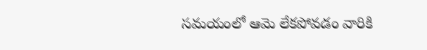సమయంలో ఆమె లేకపోవడం వారికి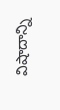విషాదాన్ని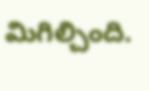మిగిల్చింది.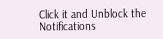Click it and Unblock the Notifications